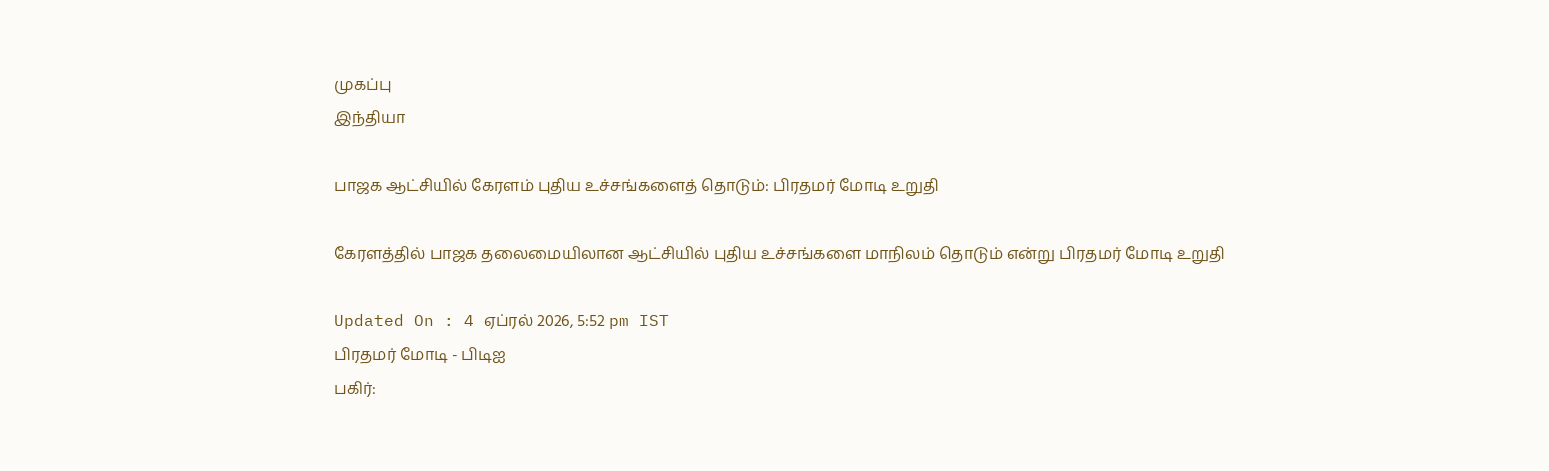முகப்பு
இந்தியா

பாஜக ஆட்சியில் கேரளம் புதிய உச்சங்களைத் தொடும்: பிரதமர் மோடி உறுதி

கேரளத்தில் பாஜக தலைமையிலான ஆட்சியில் புதிய உச்சங்களை மாநிலம் தொடும் என்று பிரதமர் மோடி உறுதி

Updated On : 4 ஏப்ரல் 2026, 5:52 pm IST
பிரதமர் மோடி - பிடிஐ
பகிர்: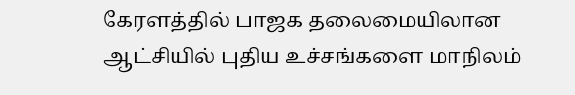கேரளத்தில் பாஜக தலைமையிலான ஆட்சியில் புதிய உச்சங்களை மாநிலம்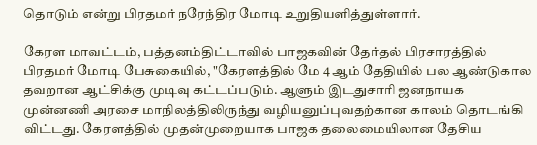தொடும் என்று பிரதமர் நரேந்திர மோடி உறுதியளித்துள்ளார்.

கேரள மாவட்டம், பத்தனம்திட்டாவில் பாஜகவின் தேர்தல் பிரசாரத்தில் பிரதமர் மோடி பேசுகையில், "கேரளத்தில் மே 4 ஆம் தேதியில் பல ஆண்டுகால தவறான ஆட்சிக்கு முடிவு கட்டப்படும். ஆளும் இடதுசாரி ஜனநாயக முன்னணி அரசை மாநிலத்திலிருந்து வழியனுப்புவதற்கான காலம் தொடங்கி விட்டது. கேரளத்தில் முதன்முறையாக பாஜக தலைமையிலான தேசிய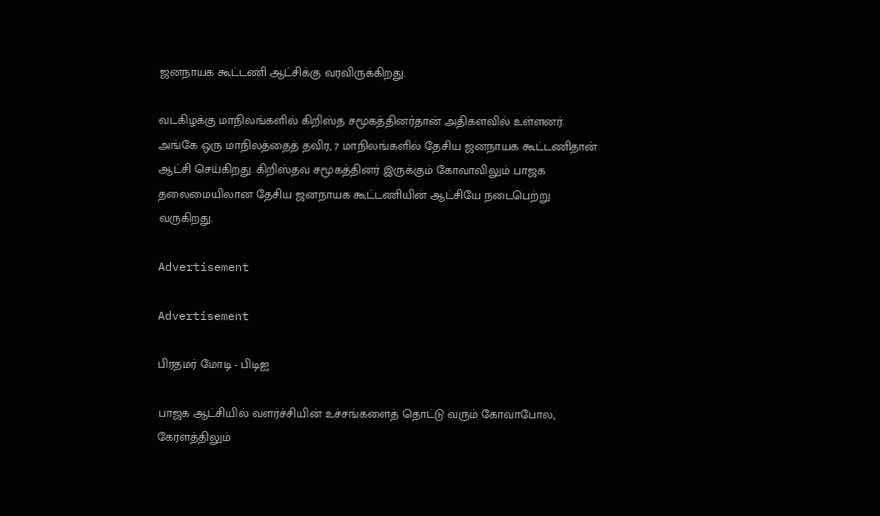ஜனநாயக கூட்டணி ஆட்சிக்கு வரவிருக்கிறது.

வடகிழக்கு மாநிலங்களில் கிறிஸ்த சமூகத்தினர்தான் அதிகளவில் உள்ளனர். அங்கே ஒரு மாநிலத்தைத் தவிர, 7 மாநிலங்களில் தேசிய ஜனநாயக கூட்டணிதான் ஆட்சி செய்கிறது. கிறிஸ்தவ சமூகத்தினர் இருக்கும் கோவாவிலும் பாஜக தலைமையிலான தேசிய ஜனநாயக கூட்டணியின் ஆட்சியே நடைபெற்று வருகிறது.

Advertisement

Advertisement

பிரதமர் மோடி - பிடிஐ

பாஜக ஆட்சியில் வளர்ச்சியின் உச்சங்களைத் தொட்டு வரும் கோவாபோல, கேரளத்திலும்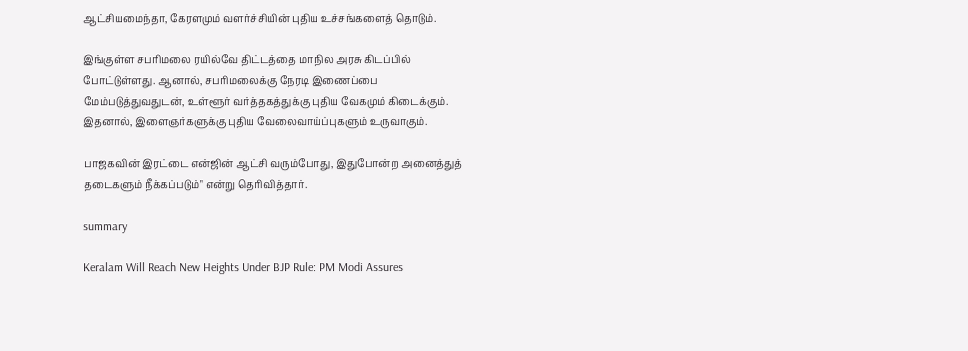ஆட்சியமைந்தா, கேரளமும் வளர்ச்சியின் புதிய உச்சங்களைத் தொடும்.

இங்குள்ள சபரிமலை ரயில்வே திட்டத்தை மாநில அரசு கிடப்பில் போட்டுள்ளது. ஆனால், சபரிமலைக்கு நேரடி இணைப்பை மேம்படுத்துவதுடன், உள்ளூர் வர்த்தகத்துக்கு புதிய வேகமும் கிடைக்கும். இதனால், இளைஞர்களுக்கு புதிய வேலைவாய்ப்புகளும் உருவாகும்.

பாஜகவின் இரட்டை என்ஜின் ஆட்சி வரும்போது, இதுபோன்ற அனைத்துத் தடைகளும் நீக்கப்படும்" என்று தெரிவித்தார்.

summary

Keralam Will Reach New Heights Under BJP Rule: PM Modi Assures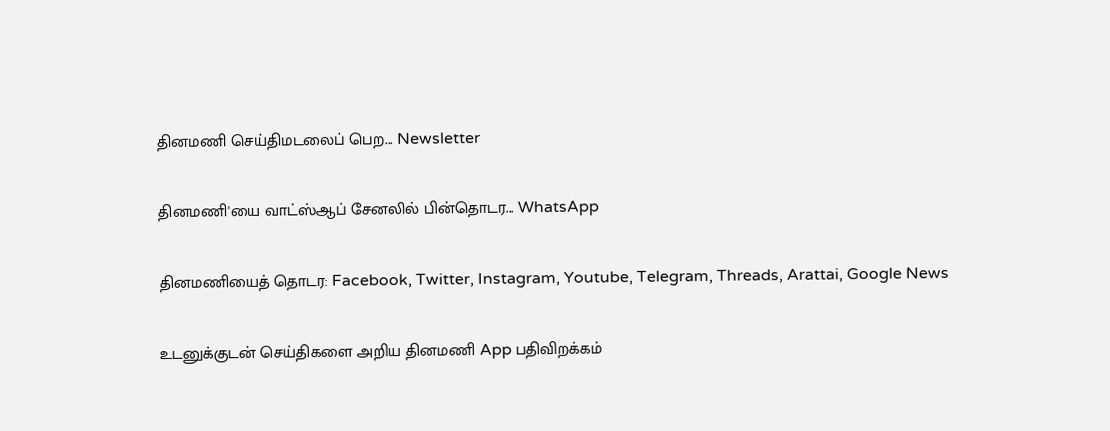தினமணி செய்திமடலைப் பெற... Newsletter

தினமணி'யை வாட்ஸ்ஆப் சேனலில் பின்தொடர... WhatsApp

தினமணியைத் தொடர: Facebook, Twitter, Instagram, Youtube, Telegram, Threads, Arattai, Google News

உடனுக்குடன் செய்திகளை அறிய தினமணி App பதிவிறக்கம்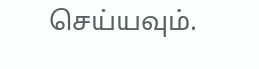செய்யவும்.